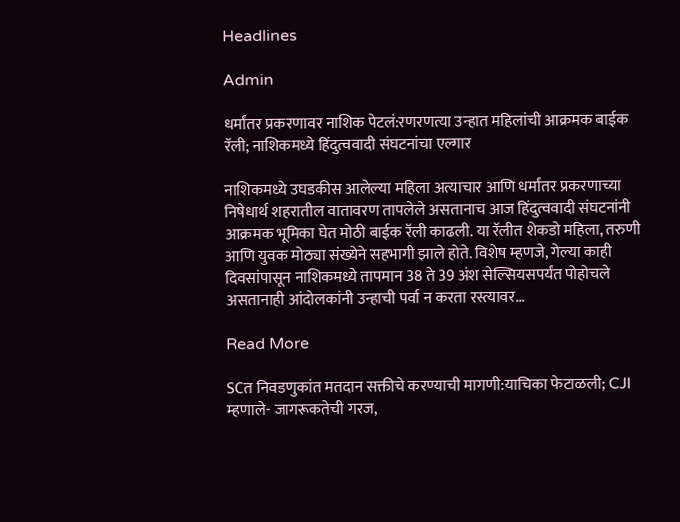Headlines

Admin

धर्मांतर प्रकरणावर नाशिक पेटलं:रणरणत्या उन्हात महिलांची आक्रमक बाईक रॅली; नाशिकमध्ये हिंदुत्ववादी संघटनांचा एल्गार

नाशिकमध्ये उघडकीस आलेल्या महिला अत्याचार आणि धर्मांतर प्रकरणाच्या निषेधार्थ शहरातील वातावरण तापलेले असतानाच आज हिंदुत्ववादी संघटनांनी आक्रमक भूमिका घेत मोठी बाईक रॅली काढली. या रॅलीत शेकडो महिला, तरुणी आणि युवक मोठ्या संख्येने सहभागी झाले होते. विशेष म्हणजे, गेल्या काही दिवसांपासून नाशिकमध्ये तापमान 38 ते 39 अंश सेल्सियसपर्यंत पोहोचले असतानाही आंदोलकांनी उन्हाची पर्वा न करता रस्त्यावर…

Read More

SCत निवडणुकांत मतदान सक्तीचे करण्याची मागणी:याचिका फेटाळली; CJI म्हणाले- जागरूकतेची गरज,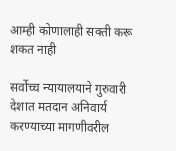आम्ही कोणालाही सक्ती करू शकत नाही

सर्वोच्च न्यायालयाने गुरुवारी देशात मतदान अनिवार्य करण्याच्या मागणीवरील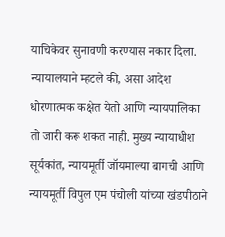याचिकेवर सुनावणी करण्यास नकार दिला. न्यायालयाने म्हटले की, असा आदेश धोरणात्मक कक्षेत येतो आणि न्यायपालिका तो जारी करू शकत नाही. मुख्य न्यायाधीश सूर्यकांत, न्यायमूर्ती जॉयमाल्या बागची आणि न्यायमूर्ती विपुल एम पंचोली यांच्या खंडपीठाने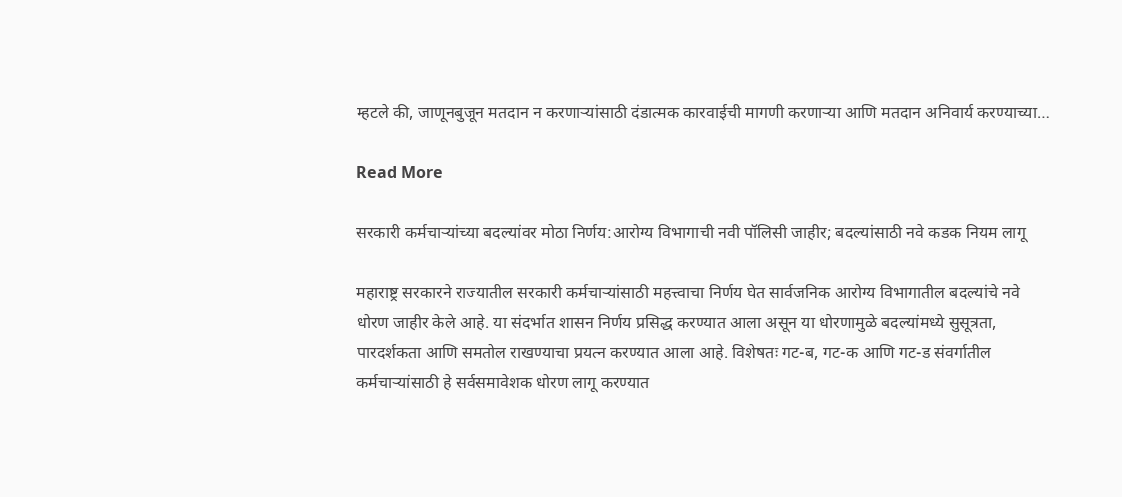म्हटले की, जाणूनबुजून मतदान न करणाऱ्यांसाठी दंडात्मक कारवाईची मागणी करणाऱ्या आणि मतदान अनिवार्य करण्याच्या…

Read More

सरकारी कर्मचाऱ्यांच्या बदल्यांवर मोठा निर्णय:आरोग्य विभागाची नवी पॉलिसी जाहीर; बदल्यांसाठी नवे कडक नियम लागू

महाराष्ट्र सरकारने राज्यातील सरकारी कर्मचाऱ्यांसाठी महत्त्वाचा निर्णय घेत सार्वजनिक आरोग्य विभागातील बदल्यांचे नवे धोरण जाहीर केले आहे. या संदर्भात शासन निर्णय प्रसिद्ध करण्यात आला असून या धोरणामुळे बदल्यांमध्ये सुसूत्रता, पारदर्शकता आणि समतोल राखण्याचा प्रयत्न करण्यात आला आहे. विशेषतः गट-ब, गट-क आणि गट-ड संवर्गातील कर्मचाऱ्यांसाठी हे सर्वसमावेशक धोरण लागू करण्यात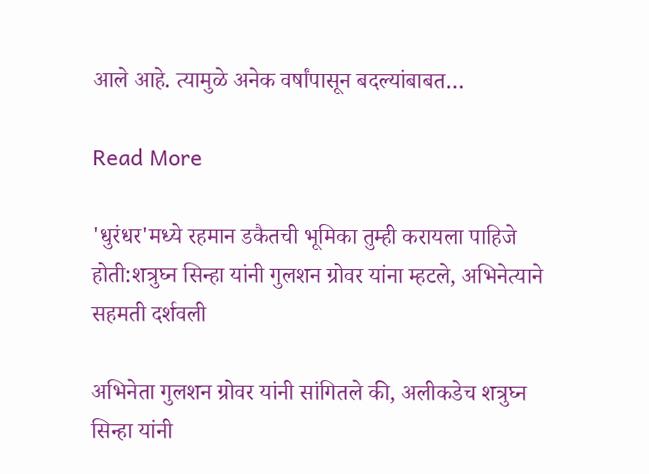आले आहे. त्यामुळे अनेक वर्षांपासून बदल्यांबाबत…

Read More

'धुरंधर'मध्ये रहमान डकैतची भूमिका तुम्ही करायला पाहिजे होती:शत्रुघ्न सिन्हा यांनी गुलशन ग्रोवर यांना म्हटले, अभिनेत्याने सहमती दर्शवली

अभिनेता गुलशन ग्रोवर यांनी सांगितले की, अलीकडेच शत्रुघ्न सिन्हा यांनी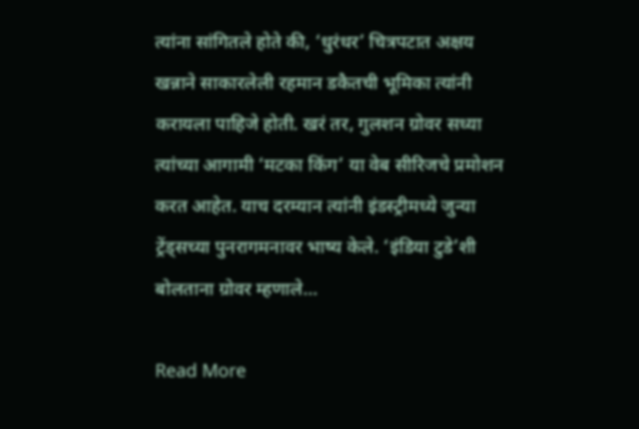त्यांना सांगितले होते की, ‘धुरंधर’ चित्रपटात अक्षय खन्नाने साकारलेली रहमान डकैतची भूमिका त्यांनी करायला पाहिजे होती. खरं तर, गुलशन ग्रोवर सध्या त्यांच्या आगामी ‘मटका किंग’ या वेब सीरिजचे प्रमोशन करत आहेत. याच दरम्यान त्यांनी इंडस्ट्रीमध्ये जुन्या ट्रेंड्सच्या पुनरागमनावर भाष्य केले. ‘इंडिया टुडे’शी बोलताना ग्रोवर म्हणाले…

Read More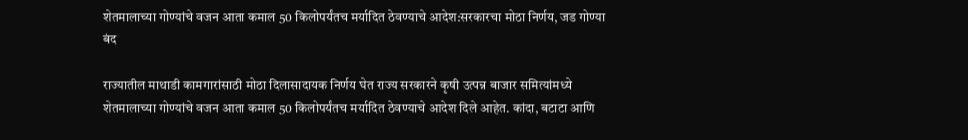शेतमालाच्या गोण्यांचे वजन आता कमाल 50 किलोपर्यंतच मर्यादित ठेवण्याचे आदेश:सरकारचा मोठा निर्णय, जड गोण्या बंद

राज्यातील माथाडी कामगारांसाठी मोठा दिलासादायक निर्णय घेत राज्य सरकारने कृषी उत्पन्न बाजार समित्यांमध्ये शेतमालाच्या गोण्यांचे वजन आता कमाल 50 किलोपर्यंतच मर्यादित ठेवण्याचे आदेश दिले आहेत. कांदा, बटाटा आणि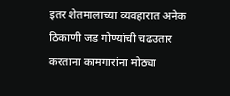इतर शेतमालाच्या व्यवहारात अनेक ठिकाणी जड गोण्यांची चढउतार करताना कामगारांना मोठ्या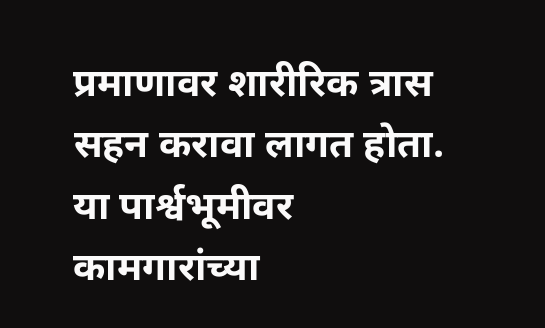प्रमाणावर शारीरिक त्रास सहन करावा लागत होता. या पार्श्वभूमीवर कामगारांच्या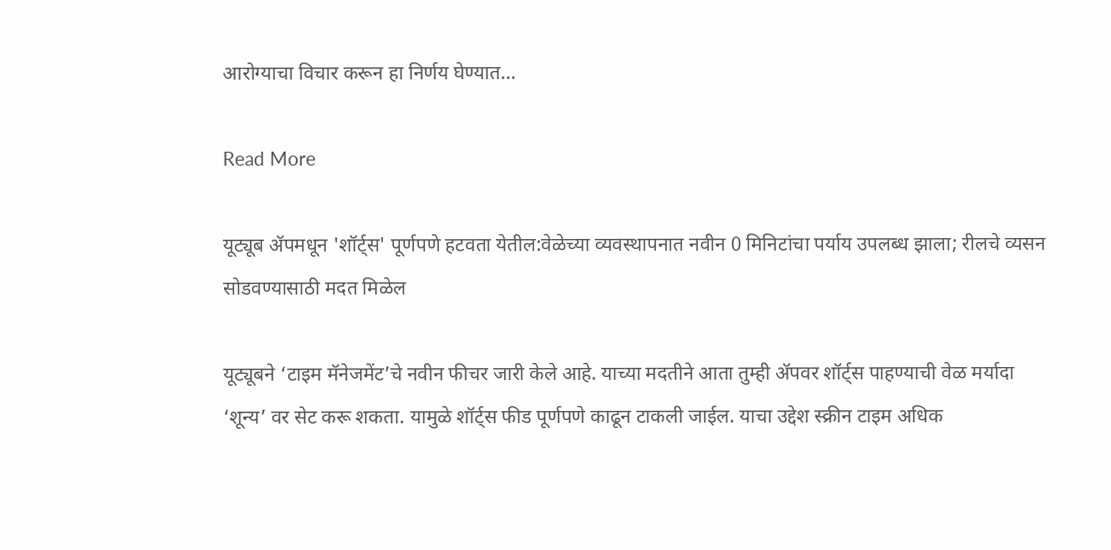आरोग्याचा विचार करून हा निर्णय घेण्यात…

Read More

यूट्यूब ॲपमधून 'शॉर्ट्स' पूर्णपणे हटवता येतील:वेळेच्या व्यवस्थापनात नवीन 0 मिनिटांचा पर्याय उपलब्ध झाला; रीलचे व्यसन सोडवण्यासाठी मदत मिळेल

यूट्यूबने ‘टाइम मॅनेजमेंट’चे नवीन फीचर जारी केले आहे. याच्या मदतीने आता तुम्ही ॲपवर शॉर्ट्स पाहण्याची वेळ मर्यादा ‘शून्य’ वर सेट करू शकता. यामुळे शॉर्ट्स फीड पूर्णपणे काढून टाकली जाईल. याचा उद्देश स्क्रीन टाइम अधिक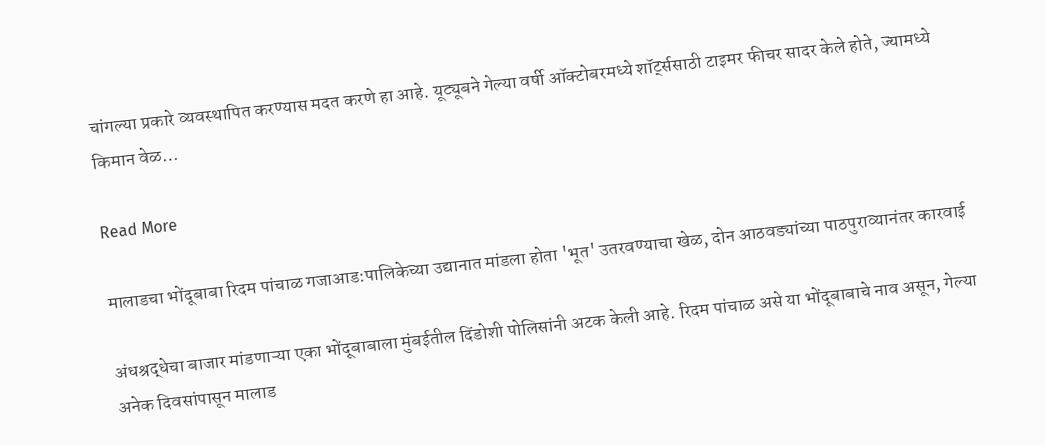चांगल्या प्रकारे व्यवस्थापित करण्यास मदत करणे हा आहे. यूट्यूबने गेल्या वर्षी ऑक्टोबरमध्ये शॉर्ट्ससाठी टाइमर फीचर सादर केले होते, ज्यामध्ये किमान वेळ…

Read More

मालाडचा भोंदूबाबा रिदम पांचाळ गजाआड:पालिकेच्या उद्यानात मांडला होता 'भूत' उतरवण्याचा खेळ, दोन आठवड्यांच्या पाठपुराव्यानंतर कारवाई

अंधश्रद्धेचा बाजार मांडणाऱ्या एका भोंदूबाबाला मुंबईतील दिंडोशी पोलिसांनी अटक केली आहे. रिदम पांचाळ असे या भोंदूबाबाचे नाव असून, गेल्या अनेक दिवसांपासून मालाड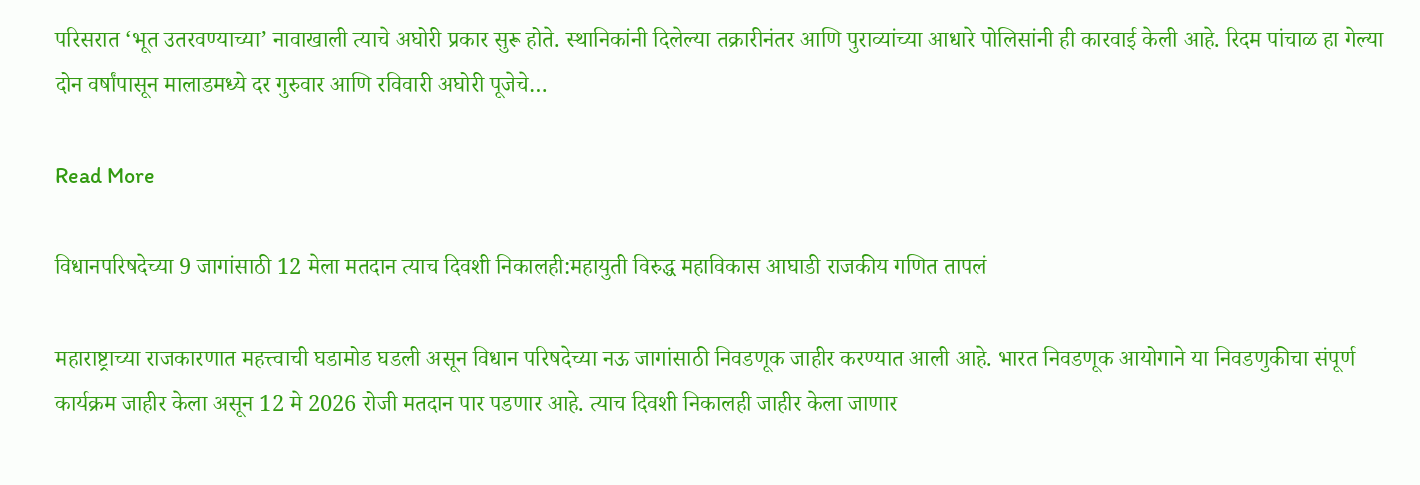परिसरात ‘भूत उतरवण्याच्या’ नावाखाली त्याचे अघोरी प्रकार सुरू होते. स्थानिकांनी दिलेल्या तक्रारीनंतर आणि पुराव्यांच्या आधारे पोलिसांनी ही कारवाई केली आहे. रिदम पांचाळ हा गेल्या दोन वर्षांपासून मालाडमध्ये दर गुरुवार आणि रविवारी अघोरी पूजेचे…

Read More

विधानपरिषदेच्या 9 जागांसाठी 12 मेला मतदान त्याच दिवशी निकालही:महायुती विरुद्ध महाविकास आघाडी राजकीय गणित तापलं

महाराष्ट्राच्या राजकारणात महत्त्वाची घडामोड घडली असून विधान परिषदेच्या नऊ जागांसाठी निवडणूक जाहीर करण्यात आली आहे. भारत निवडणूक आयोगाने या निवडणुकीचा संपूर्ण कार्यक्रम जाहीर केला असून 12 मे 2026 रोजी मतदान पार पडणार आहे. त्याच दिवशी निकालही जाहीर केला जाणार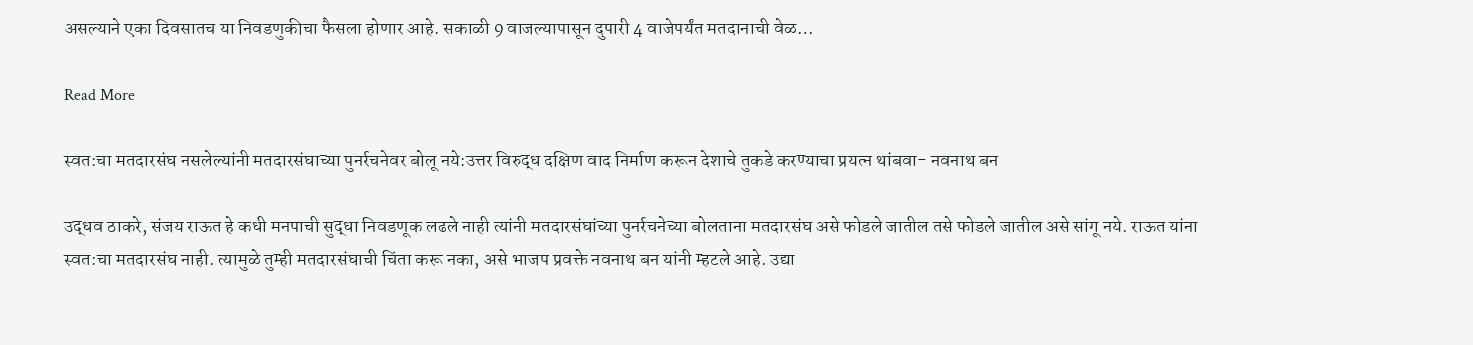असल्याने एका दिवसातच या निवडणुकीचा फैसला होणार आहे. सकाळी 9 वाजल्यापासून दुपारी 4 वाजेपर्यंत मतदानाची वेळ…

Read More

स्वत:चा मतदारसंघ नसलेल्यांनी मतदारसंघाच्या पुनर्रचनेवर बोलू नये:उत्तर विरुद्ध दक्षिण वाद निर्माण करून देशाचे तुकडे करण्याचा प्रयत्न थांबवा- नवनाथ बन

उद्धव ठाकरे, संजय राऊत हे कधी मनपाची सुद्धा निवडणूक लढले नाही त्यांनी मतदारसंघांच्या पुनर्रचनेच्या बोलताना मतदारसंघ असे फोडले जातील तसे फोडले जातील असे सांगू नये. राऊत यांना स्वत:चा मतदारसंघ नाही. त्यामुळे तुम्ही मतदारसंघाची चिंता करू नका, असे भाजप प्रवक्ते नवनाथ बन यांनी म्हटले आहे. उद्या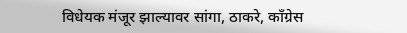विधेयक मंजूर झाल्यावर सांगा, ठाकरे, काँग्रेस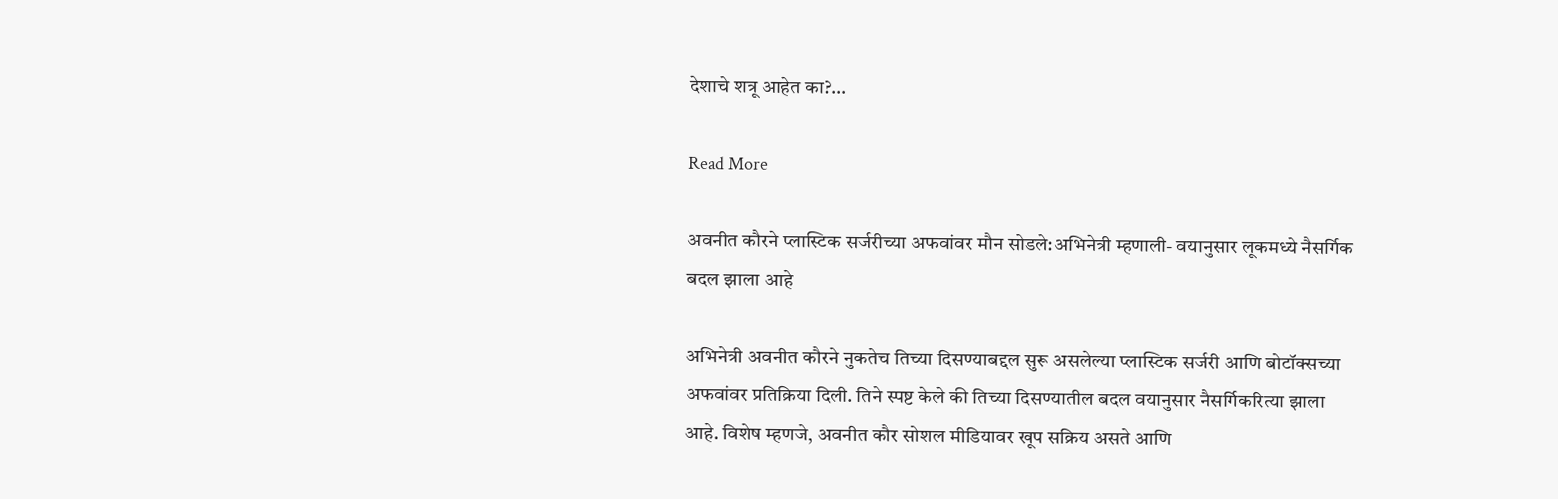देशाचे शत्रू आहेत का?…

Read More

अवनीत कौरने प्लास्टिक सर्जरीच्या अफवांवर मौन सोडले:अभिनेत्री म्हणाली- वयानुसार लूकमध्ये नैसर्गिक बदल झाला आहे

अभिनेत्री अवनीत कौरने नुकतेच तिच्या दिसण्याबद्दल सुरू असलेल्या प्लास्टिक सर्जरी आणि बोटॉक्सच्या अफवांवर प्रतिक्रिया दिली. तिने स्पष्ट केले की तिच्या दिसण्यातील बदल वयानुसार नैसर्गिकरित्या झाला आहे. विशेष म्हणजे, अवनीत कौर सोशल मीडियावर खूप सक्रिय असते आणि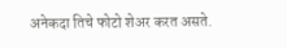अनेकदा तिचे फोटो शेअर करत असते.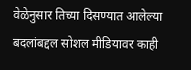वेळेनुसार तिच्या दिसण्यात आलेल्या बदलांबद्दल सोशल मीडियावर काही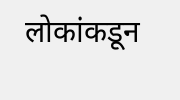लोकांकडून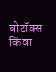बोटॉक्स किंवा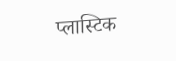प्लास्टिक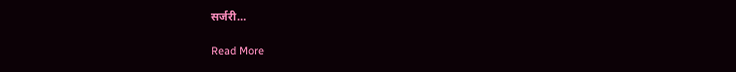सर्जरी…

Read More